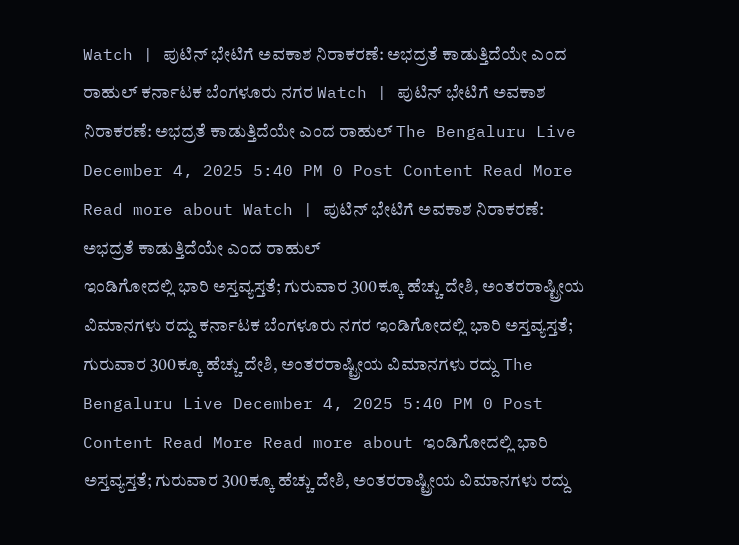Watch | ಪುಟಿನ್ ಭೇಟಿಗೆ ಅವಕಾಶ ನಿರಾಕರಣೆ: ಅಭದ್ರತೆ ಕಾಡುತ್ತಿದೆಯೇ ಎಂದ ರಾಹುಲ್ ಕರ್ನಾಟಕ ಬೆಂಗಳೂರು ನಗರ Watch | ಪುಟಿನ್ ಭೇಟಿಗೆ ಅವಕಾಶ ನಿರಾಕರಣೆ: ಅಭದ್ರತೆ ಕಾಡುತ್ತಿದೆಯೇ ಎಂದ ರಾಹುಲ್ The Bengaluru Live December 4, 2025 5:40 PM 0 Post Content Read More Read more about Watch | ಪುಟಿನ್ ಭೇಟಿಗೆ ಅವಕಾಶ ನಿರಾಕರಣೆ: ಅಭದ್ರತೆ ಕಾಡುತ್ತಿದೆಯೇ ಎಂದ ರಾಹುಲ್
ಇಂಡಿಗೋದಲ್ಲಿ ಭಾರಿ ಅಸ್ತವ್ಯಸ್ತತೆ; ಗುರುವಾರ 300ಕ್ಕೂ ಹೆಚ್ಚು ದೇಶಿ, ಅಂತರರಾಷ್ಟ್ರೀಯ ವಿಮಾನಗಳು ರದ್ದು ಕರ್ನಾಟಕ ಬೆಂಗಳೂರು ನಗರ ಇಂಡಿಗೋದಲ್ಲಿ ಭಾರಿ ಅಸ್ತವ್ಯಸ್ತತೆ; ಗುರುವಾರ 300ಕ್ಕೂ ಹೆಚ್ಚು ದೇಶಿ, ಅಂತರರಾಷ್ಟ್ರೀಯ ವಿಮಾನಗಳು ರದ್ದು The Bengaluru Live December 4, 2025 5:40 PM 0 Post Content Read More Read more about ಇಂಡಿಗೋದಲ್ಲಿ ಭಾರಿ ಅಸ್ತವ್ಯಸ್ತತೆ; ಗುರುವಾರ 300ಕ್ಕೂ ಹೆಚ್ಚು ದೇಶಿ, ಅಂತರರಾಷ್ಟ್ರೀಯ ವಿಮಾನಗಳು ರದ್ದು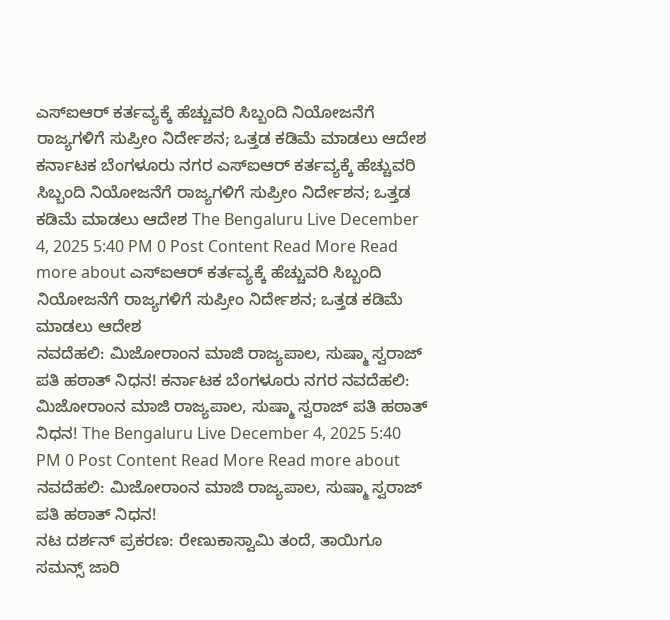ಎಸ್ಐಆರ್ ಕರ್ತವ್ಯಕ್ಕೆ ಹೆಚ್ಚುವರಿ ಸಿಬ್ಬಂದಿ ನಿಯೋಜನೆಗೆ ರಾಜ್ಯಗಳಿಗೆ ಸುಪ್ರೀಂ ನಿರ್ದೇಶನ; ಒತ್ತಡ ಕಡಿಮೆ ಮಾಡಲು ಆದೇಶ ಕರ್ನಾಟಕ ಬೆಂಗಳೂರು ನಗರ ಎಸ್ಐಆರ್ ಕರ್ತವ್ಯಕ್ಕೆ ಹೆಚ್ಚುವರಿ ಸಿಬ್ಬಂದಿ ನಿಯೋಜನೆಗೆ ರಾಜ್ಯಗಳಿಗೆ ಸುಪ್ರೀಂ ನಿರ್ದೇಶನ; ಒತ್ತಡ ಕಡಿಮೆ ಮಾಡಲು ಆದೇಶ The Bengaluru Live December 4, 2025 5:40 PM 0 Post Content Read More Read more about ಎಸ್ಐಆರ್ ಕರ್ತವ್ಯಕ್ಕೆ ಹೆಚ್ಚುವರಿ ಸಿಬ್ಬಂದಿ ನಿಯೋಜನೆಗೆ ರಾಜ್ಯಗಳಿಗೆ ಸುಪ್ರೀಂ ನಿರ್ದೇಶನ; ಒತ್ತಡ ಕಡಿಮೆ ಮಾಡಲು ಆದೇಶ
ನವದೆಹಲಿ: ಮಿಜೋರಾಂನ ಮಾಜಿ ರಾಜ್ಯಪಾಲ, ಸುಷ್ಮಾ ಸ್ವರಾಜ್ ಪತಿ ಹಠಾತ್ ನಿಧನ! ಕರ್ನಾಟಕ ಬೆಂಗಳೂರು ನಗರ ನವದೆಹಲಿ: ಮಿಜೋರಾಂನ ಮಾಜಿ ರಾಜ್ಯಪಾಲ, ಸುಷ್ಮಾ ಸ್ವರಾಜ್ ಪತಿ ಹಠಾತ್ ನಿಧನ! The Bengaluru Live December 4, 2025 5:40 PM 0 Post Content Read More Read more about ನವದೆಹಲಿ: ಮಿಜೋರಾಂನ ಮಾಜಿ ರಾಜ್ಯಪಾಲ, ಸುಷ್ಮಾ ಸ್ವರಾಜ್ ಪತಿ ಹಠಾತ್ ನಿಧನ!
ನಟ ದರ್ಶನ್ ಪ್ರಕರಣ: ರೇಣುಕಾಸ್ವಾಮಿ ತಂದೆ, ತಾಯಿಗೂ ಸಮನ್ಸ್ ಜಾರಿ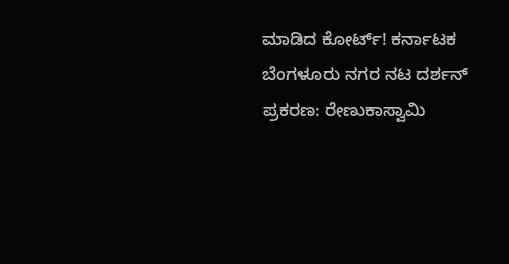ಮಾಡಿದ ಕೋರ್ಟ್! ಕರ್ನಾಟಕ ಬೆಂಗಳೂರು ನಗರ ನಟ ದರ್ಶನ್ ಪ್ರಕರಣ: ರೇಣುಕಾಸ್ವಾಮಿ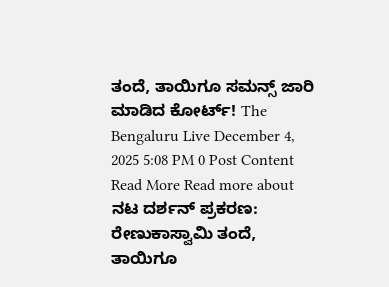ತಂದೆ, ತಾಯಿಗೂ ಸಮನ್ಸ್ ಜಾರಿ ಮಾಡಿದ ಕೋರ್ಟ್! The Bengaluru Live December 4, 2025 5:08 PM 0 Post Content Read More Read more about ನಟ ದರ್ಶನ್ ಪ್ರಕರಣ: ರೇಣುಕಾಸ್ವಾಮಿ ತಂದೆ, ತಾಯಿಗೂ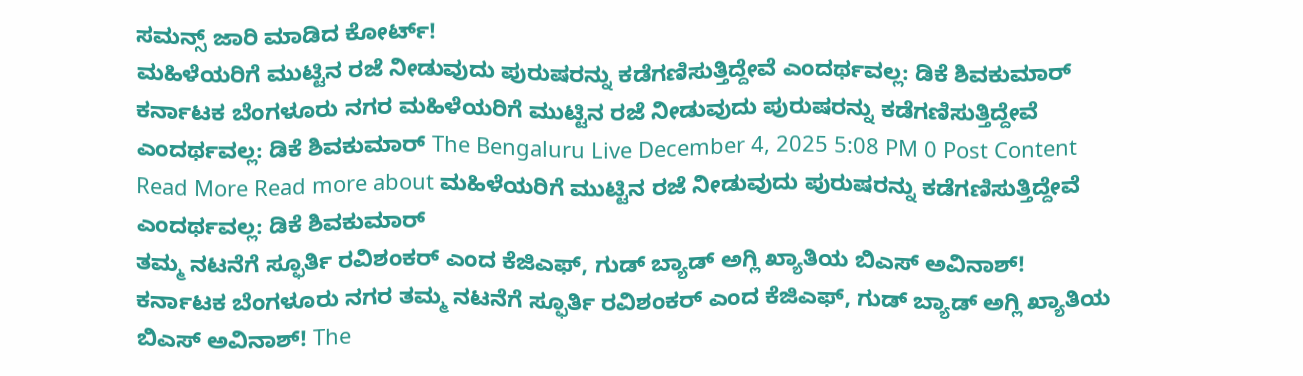ಸಮನ್ಸ್ ಜಾರಿ ಮಾಡಿದ ಕೋರ್ಟ್!
ಮಹಿಳೆಯರಿಗೆ ಮುಟ್ಟಿನ ರಜೆ ನೀಡುವುದು ಪುರುಷರನ್ನು ಕಡೆಗಣಿಸುತ್ತಿದ್ದೇವೆ ಎಂದರ್ಥವಲ್ಲ: ಡಿಕೆ ಶಿವಕುಮಾರ್ ಕರ್ನಾಟಕ ಬೆಂಗಳೂರು ನಗರ ಮಹಿಳೆಯರಿಗೆ ಮುಟ್ಟಿನ ರಜೆ ನೀಡುವುದು ಪುರುಷರನ್ನು ಕಡೆಗಣಿಸುತ್ತಿದ್ದೇವೆ ಎಂದರ್ಥವಲ್ಲ: ಡಿಕೆ ಶಿವಕುಮಾರ್ The Bengaluru Live December 4, 2025 5:08 PM 0 Post Content Read More Read more about ಮಹಿಳೆಯರಿಗೆ ಮುಟ್ಟಿನ ರಜೆ ನೀಡುವುದು ಪುರುಷರನ್ನು ಕಡೆಗಣಿಸುತ್ತಿದ್ದೇವೆ ಎಂದರ್ಥವಲ್ಲ: ಡಿಕೆ ಶಿವಕುಮಾರ್
ತಮ್ಮ ನಟನೆಗೆ ಸ್ಫೂರ್ತಿ ರವಿಶಂಕರ್ ಎಂದ ಕೆಜಿಎಫ್, ಗುಡ್ ಬ್ಯಾಡ್ ಅಗ್ಲಿ ಖ್ಯಾತಿಯ ಬಿಎಸ್ ಅವಿನಾಶ್! ಕರ್ನಾಟಕ ಬೆಂಗಳೂರು ನಗರ ತಮ್ಮ ನಟನೆಗೆ ಸ್ಫೂರ್ತಿ ರವಿಶಂಕರ್ ಎಂದ ಕೆಜಿಎಫ್, ಗುಡ್ ಬ್ಯಾಡ್ ಅಗ್ಲಿ ಖ್ಯಾತಿಯ ಬಿಎಸ್ ಅವಿನಾಶ್! The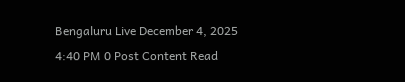Bengaluru Live December 4, 2025 4:40 PM 0 Post Content Read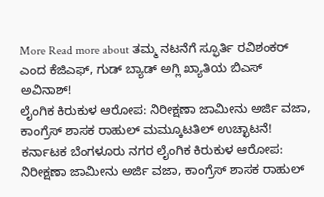More Read more about ತಮ್ಮ ನಟನೆಗೆ ಸ್ಫೂರ್ತಿ ರವಿಶಂಕರ್ ಎಂದ ಕೆಜಿಎಫ್, ಗುಡ್ ಬ್ಯಾಡ್ ಅಗ್ಲಿ ಖ್ಯಾತಿಯ ಬಿಎಸ್ ಅವಿನಾಶ್!
ಲೈಂಗಿಕ ಕಿರುಕುಳ ಆರೋಪ: ನಿರೀಕ್ಷಣಾ ಜಾಮೀನು ಅರ್ಜಿ ವಜಾ, ಕಾಂಗ್ರೆಸ್ ಶಾಸಕ ರಾಹುಲ್ ಮಮ್ಕೂಟತಿಲ್ ಉಚ್ಛಾಟನೆ! ಕರ್ನಾಟಕ ಬೆಂಗಳೂರು ನಗರ ಲೈಂಗಿಕ ಕಿರುಕುಳ ಆರೋಪ: ನಿರೀಕ್ಷಣಾ ಜಾಮೀನು ಅರ್ಜಿ ವಜಾ, ಕಾಂಗ್ರೆಸ್ ಶಾಸಕ ರಾಹುಲ್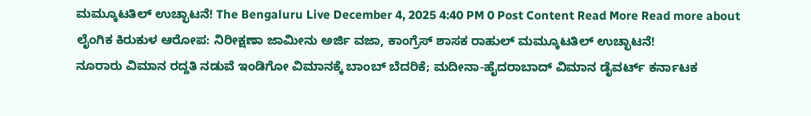ಮಮ್ಕೂಟತಿಲ್ ಉಚ್ಛಾಟನೆ! The Bengaluru Live December 4, 2025 4:40 PM 0 Post Content Read More Read more about ಲೈಂಗಿಕ ಕಿರುಕುಳ ಆರೋಪ: ನಿರೀಕ್ಷಣಾ ಜಾಮೀನು ಅರ್ಜಿ ವಜಾ, ಕಾಂಗ್ರೆಸ್ ಶಾಸಕ ರಾಹುಲ್ ಮಮ್ಕೂಟತಿಲ್ ಉಚ್ಛಾಟನೆ!
ನೂರಾರು ವಿಮಾನ ರದ್ದತಿ ನಡುವೆ ಇಂಡಿಗೋ ವಿಮಾನಕ್ಕೆ ಬಾಂಬ್ ಬೆದರಿಕೆ; ಮದೀನಾ-ಹೈದರಾಬಾದ್ ವಿಮಾನ ಡೈವರ್ಟ್ ಕರ್ನಾಟಕ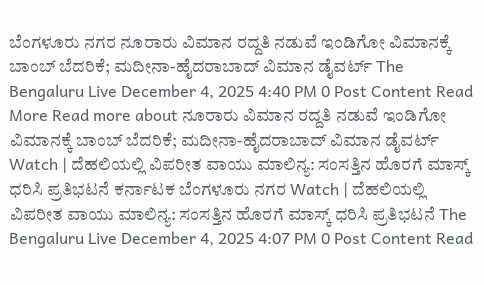ಬೆಂಗಳೂರು ನಗರ ನೂರಾರು ವಿಮಾನ ರದ್ದತಿ ನಡುವೆ ಇಂಡಿಗೋ ವಿಮಾನಕ್ಕೆ ಬಾಂಬ್ ಬೆದರಿಕೆ; ಮದೀನಾ-ಹೈದರಾಬಾದ್ ವಿಮಾನ ಡೈವರ್ಟ್ The Bengaluru Live December 4, 2025 4:40 PM 0 Post Content Read More Read more about ನೂರಾರು ವಿಮಾನ ರದ್ದತಿ ನಡುವೆ ಇಂಡಿಗೋ ವಿಮಾನಕ್ಕೆ ಬಾಂಬ್ ಬೆದರಿಕೆ; ಮದೀನಾ-ಹೈದರಾಬಾದ್ ವಿಮಾನ ಡೈವರ್ಟ್
Watch | ದೆಹಲಿಯಲ್ಲಿ ವಿಪರೀತ ವಾಯು ಮಾಲಿನ್ಯ: ಸಂಸತ್ತಿನ ಹೊರಗೆ ಮಾಸ್ಕ್ ಧರಿಸಿ ಪ್ರತಿಭಟನೆ ಕರ್ನಾಟಕ ಬೆಂಗಳೂರು ನಗರ Watch | ದೆಹಲಿಯಲ್ಲಿ ವಿಪರೀತ ವಾಯು ಮಾಲಿನ್ಯ: ಸಂಸತ್ತಿನ ಹೊರಗೆ ಮಾಸ್ಕ್ ಧರಿಸಿ ಪ್ರತಿಭಟನೆ The Bengaluru Live December 4, 2025 4:07 PM 0 Post Content Read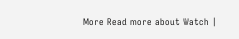More Read more about Watch |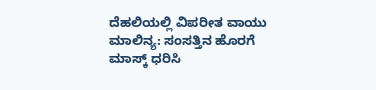ದೆಹಲಿಯಲ್ಲಿ ವಿಪರೀತ ವಾಯು ಮಾಲಿನ್ಯ: ಸಂಸತ್ತಿನ ಹೊರಗೆ ಮಾಸ್ಕ್ ಧರಿಸಿ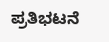ಪ್ರತಿಭಟನೆ